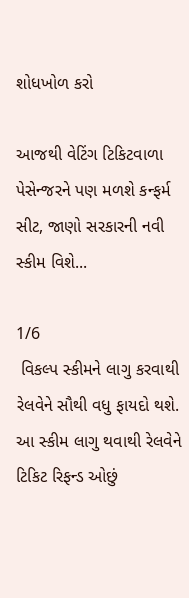શોધખોળ કરો

આજથી વેટિંગ ટિકિટવાળા પેસેન્જરને પણ મળશે કન્ફર્મ સીટ, જાણો સરકારની નવી સ્કીમ વિશે...

1/6
 વિકલ્પ સ્કીમને લાગુ કરવાથી રેલવેને સૌથી વધુ ફાયદો થશે. આ સ્કીમ લાગુ થવાથી રેલવેને ટિકિટ રિફન્ડ ઓછું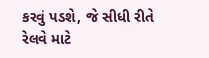કરવું પડશે, જે સીધી રીતે રેલવે માટે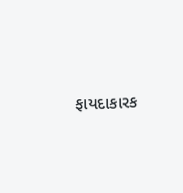ફાયદાકારક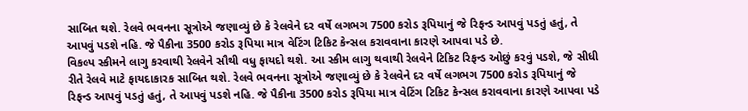સાબિત થશે. રેલવે ભવનના સૂત્રોએ જણાવ્યું છે કે રેલવેને દર વર્ષે લગભગ 7500 કરોડ રૂપિયાનું જે રિફન્ડ આપવું પડતું હતું, તે આપવું પડશે નહિ. જે પૈકીના 3500 કરોડ રૂપિયા માત્ર વેટિંગ ટિકિટ કેન્સલ કરાવવાના કારણે આપવા પડે છે.
વિકલ્પ સ્કીમને લાગુ કરવાથી રેલવેને સૌથી વધુ ફાયદો થશે. આ સ્કીમ લાગુ થવાથી રેલવેને ટિકિટ રિફન્ડ ઓછું કરવું પડશે, જે સીધી રીતે રેલવે માટે ફાયદાકારક સાબિત થશે. રેલવે ભવનના સૂત્રોએ જણાવ્યું છે કે રેલવેને દર વર્ષે લગભગ 7500 કરોડ રૂપિયાનું જે રિફન્ડ આપવું પડતું હતું, તે આપવું પડશે નહિ. જે પૈકીના 3500 કરોડ રૂપિયા માત્ર વેટિંગ ટિકિટ કેન્સલ કરાવવાના કારણે આપવા પડે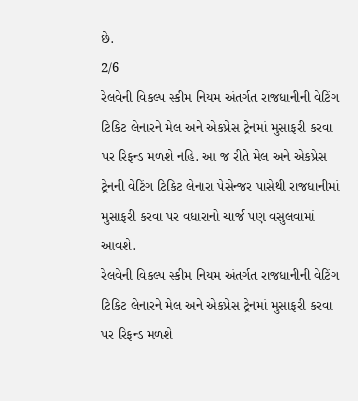છે.
2/6
રેલવેની વિકલ્પ સ્કીમ નિયમ અંતર્ગત રાજધાનીની વેટિંગ ટિકિટ લેનારને મેલ અને એકપ્રેસ ટ્રેનમાં મુસાફરી કરવા પર રિફન્ડ મળશે નહિ. આ જ રીતે મેલ અને એકપ્રેસ ટ્રેનની વેટિંગ ટિકિટ લેનારા પેસેન્જર પાસેથી રાજધાનીમાં મુસાફરી કરવા પર વધારાનો ચાર્જ પણ વસુલવામાં આવશે.
રેલવેની વિકલ્પ સ્કીમ નિયમ અંતર્ગત રાજધાનીની વેટિંગ ટિકિટ લેનારને મેલ અને એકપ્રેસ ટ્રેનમાં મુસાફરી કરવા પર રિફન્ડ મળશે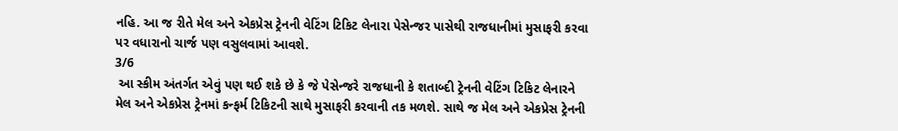નહિ. આ જ રીતે મેલ અને એકપ્રેસ ટ્રેનની વેટિંગ ટિકિટ લેનારા પેસેન્જર પાસેથી રાજધાનીમાં મુસાફરી કરવા પર વધારાનો ચાર્જ પણ વસુલવામાં આવશે.
3/6
 આ સ્કીમ અંતર્ગત એવું પણ થઈ શકે છે કે જે પેસેન્જરે રાજધાની કે શતાબ્દી ટ્રેનની વેટિંગ ટિકિટ લેનારને મેલ અને એકપ્રેસ ટ્રેનમાં કન્ફર્મ ટિકિટની સાથે મુસાફરી કરવાની તક મળશે. સાથે જ મેલ અને એકપ્રેસ ટ્રેનની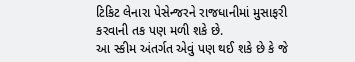ટિકિટ લેનારા પેસેન્જરને રાજધાનીમાં મુસાફરી કરવાની તક પણ મળી શકે છે.
આ સ્કીમ અંતર્ગત એવું પણ થઈ શકે છે કે જે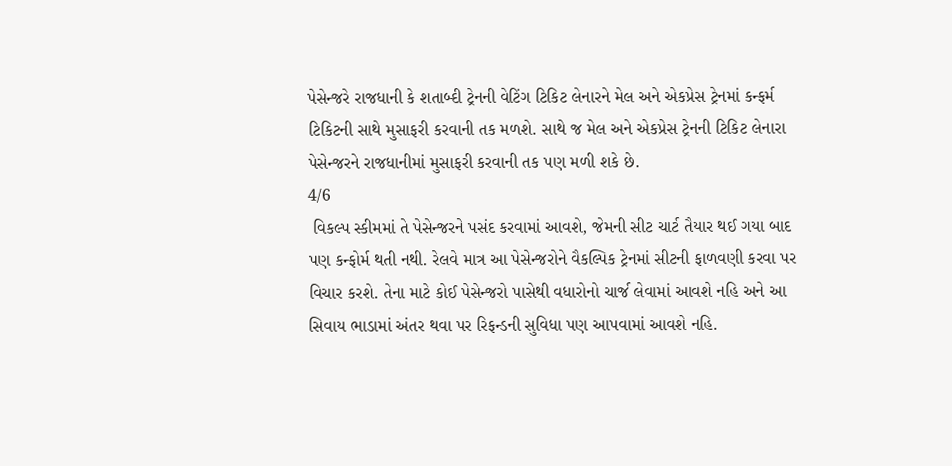પેસેન્જરે રાજધાની કે શતાબ્દી ટ્રેનની વેટિંગ ટિકિટ લેનારને મેલ અને એકપ્રેસ ટ્રેનમાં કન્ફર્મ ટિકિટની સાથે મુસાફરી કરવાની તક મળશે. સાથે જ મેલ અને એકપ્રેસ ટ્રેનની ટિકિટ લેનારા પેસેન્જરને રાજધાનીમાં મુસાફરી કરવાની તક પણ મળી શકે છે.
4/6
 વિકલ્પ સ્કીમમાં તે પેસેન્જરને પસંદ કરવામાં આવશે, જેમની સીટ ચાર્ટ તૈયાર થઈ ગયા બાદ પણ કન્ફોર્મ થતી નથી. રેલવે માત્ર આ પેસેન્જરોને વૈકલ્પિક ટ્રેનમાં સીટની ફાળવણી કરવા પર વિચાર કરશે. તેના માટે કોઈ પેસેન્જરો પાસેથી વધારોનો ચાર્જ લેવામાં આવશે નહિ અને આ સિવાય ભાડામાં અંતર થવા પર રિફન્ડની સુવિધા પણ આપવામાં આવશે નહિ.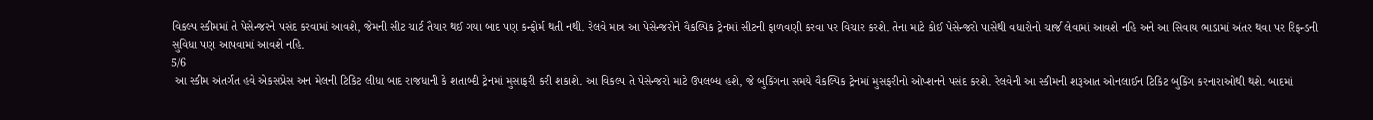વિકલ્પ સ્કીમમાં તે પેસેન્જરને પસંદ કરવામાં આવશે, જેમની સીટ ચાર્ટ તૈયાર થઈ ગયા બાદ પણ કન્ફોર્મ થતી નથી. રેલવે માત્ર આ પેસેન્જરોને વૈકલ્પિક ટ્રેનમાં સીટની ફાળવણી કરવા પર વિચાર કરશે. તેના માટે કોઈ પેસેન્જરો પાસેથી વધારોનો ચાર્જ લેવામાં આવશે નહિ અને આ સિવાય ભાડામાં અંતર થવા પર રિફન્ડની સુવિધા પણ આપવામાં આવશે નહિ.
5/6
 આ સ્કીમ અંતર્ગત હવે એકસપ્રેસ અન મેલની ટિકિટ લીધા બાદ રાજધાની કે શતાબ્દી ટ્રેનમાં મુસાફરી કરી શકાશે. આ વિકલ્પ તે પેસેન્જરો માટે ઉપલબ્ધ હશે, જે બુકિંગના સમયે વૈકલ્પિક ટ્રેનમાં મુસફરીનો ઓપ્શનને પસંદ કરશે. રેલવેની આ સ્કીમની શરૂઆત ઓનલાઈન ટિકિટ બુકિંગ કરનારાઓથી થશે. બાદમાં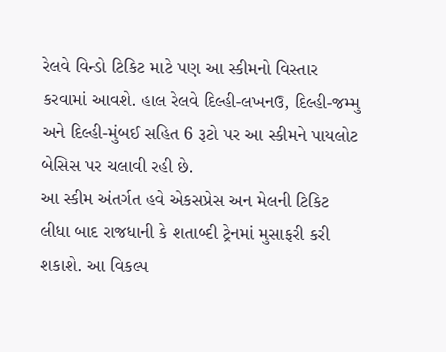રેલવે વિન્ડો ટિકિટ માટે પણ આ સ્કીમનો વિસ્તાર કરવામાં આવશે. હાલ રેલવે દિલ્હી-લખનઉ, દિલ્હી-જમ્મુ અને દિલ્હી-મુંબઈ સહિત 6 રૂટો પર આ સ્કીમને પાયલોટ બેસિસ પર ચલાવી રહી છે.
આ સ્કીમ અંતર્ગત હવે એકસપ્રેસ અન મેલની ટિકિટ લીધા બાદ રાજધાની કે શતાબ્દી ટ્રેનમાં મુસાફરી કરી શકાશે. આ વિકલ્પ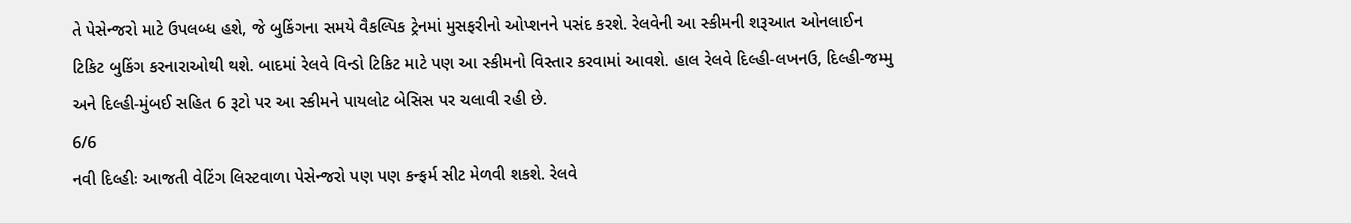તે પેસેન્જરો માટે ઉપલબ્ધ હશે, જે બુકિંગના સમયે વૈકલ્પિક ટ્રેનમાં મુસફરીનો ઓપ્શનને પસંદ કરશે. રેલવેની આ સ્કીમની શરૂઆત ઓનલાઈન ટિકિટ બુકિંગ કરનારાઓથી થશે. બાદમાં રેલવે વિન્ડો ટિકિટ માટે પણ આ સ્કીમનો વિસ્તાર કરવામાં આવશે. હાલ રેલવે દિલ્હી-લખનઉ, દિલ્હી-જમ્મુ અને દિલ્હી-મુંબઈ સહિત 6 રૂટો પર આ સ્કીમને પાયલોટ બેસિસ પર ચલાવી રહી છે.
6/6
નવી દિલ્હીઃ આજતી વેટિંગ લિસ્ટવાળા પેસેન્જરો પણ પણ કન્ફર્મ સીટ મેળવી શકશે. રેલવે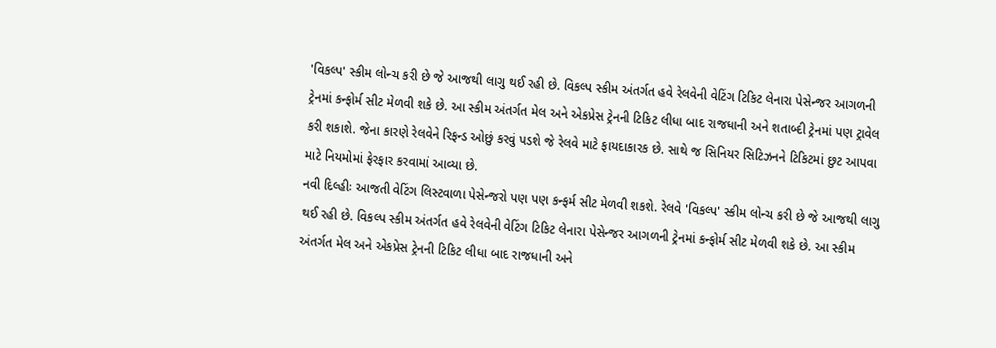'વિકલ્પ' સ્કીમ લોન્ચ કરી છે જે આજથી લાગુ થઈ રહી છે. વિકલ્પ સ્કીમ અંતર્ગત હવે રેલવેની વેટિંગ ટિકિટ લેનારા પેસેન્જર આગળની ટ્રેનમાં કન્ફોર્મ સીટ મેળવી શકે છે. આ સ્કીમ અંતર્ગત મેલ અને એકપ્રેસ ટ્રેનની ટિકિટ લીધા બાદ રાજધાની અને શતાબ્દી ટ્રેનમાં પણ ટ્રાવેલ કરી શકાશે. જેના કારણે રેલવેને રિફન્ડ ઓછું કરવું પડશે જે રેલવે માટે ફાયદાકારક છે. સાથે જ સિનિયર સિટિઝનને ટિકિટમાં છુટ આપવા માટે નિયમોમાં ફેરફાર કરવામાં આવ્યા છે.
નવી દિલ્હીઃ આજતી વેટિંગ લિસ્ટવાળા પેસેન્જરો પણ પણ કન્ફર્મ સીટ મેળવી શકશે. રેલવે 'વિકલ્પ' સ્કીમ લોન્ચ કરી છે જે આજથી લાગુ થઈ રહી છે. વિકલ્પ સ્કીમ અંતર્ગત હવે રેલવેની વેટિંગ ટિકિટ લેનારા પેસેન્જર આગળની ટ્રેનમાં કન્ફોર્મ સીટ મેળવી શકે છે. આ સ્કીમ અંતર્ગત મેલ અને એકપ્રેસ ટ્રેનની ટિકિટ લીધા બાદ રાજધાની અને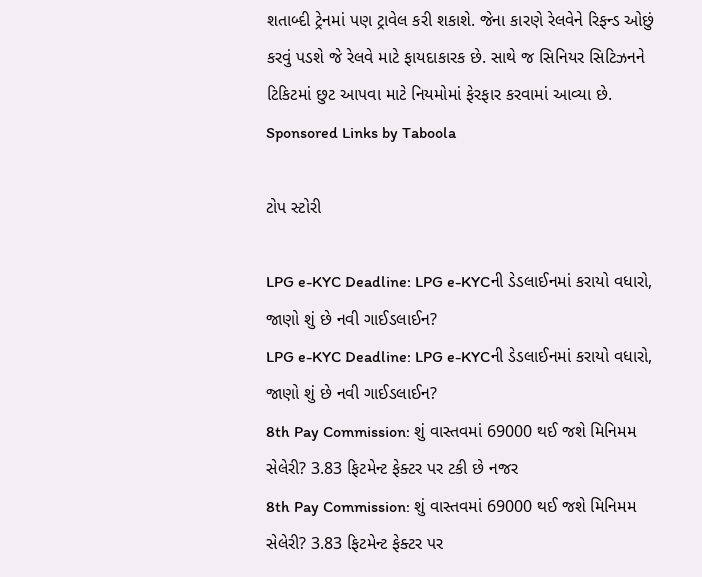શતાબ્દી ટ્રેનમાં પણ ટ્રાવેલ કરી શકાશે. જેના કારણે રેલવેને રિફન્ડ ઓછું કરવું પડશે જે રેલવે માટે ફાયદાકારક છે. સાથે જ સિનિયર સિટિઝનને ટિકિટમાં છુટ આપવા માટે નિયમોમાં ફેરફાર કરવામાં આવ્યા છે.
Sponsored Links by Taboola

ટોપ સ્ટોરી

LPG e-KYC Deadline: LPG e-KYCની ડેડલાઈનમાં કરાયો વધારો, જાણો શું છે નવી ગાઈડલાઈન?
LPG e-KYC Deadline: LPG e-KYCની ડેડલાઈનમાં કરાયો વધારો, જાણો શું છે નવી ગાઈડલાઈન?
8th Pay Commission: શું વાસ્તવમાં 69000 થઈ જશે મિનિમમ સેલેરી? 3.83 ફિટમેન્ટ ફેક્ટર પર ટકી છે નજર
8th Pay Commission: શું વાસ્તવમાં 69000 થઈ જશે મિનિમમ સેલેરી? 3.83 ફિટમેન્ટ ફેક્ટર પર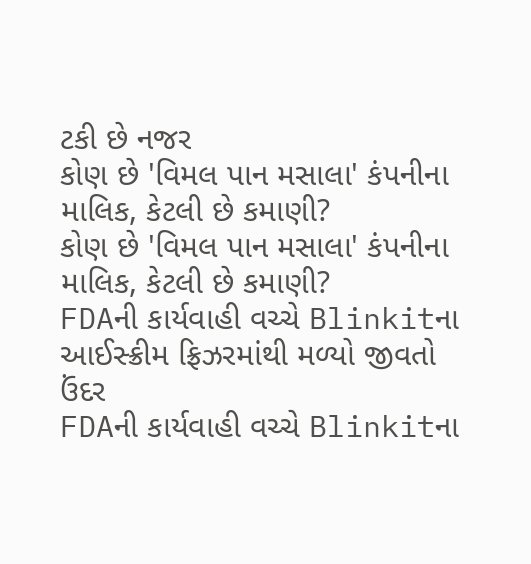ટકી છે નજર
કોણ છે 'વિમલ પાન મસાલા' કંપનીના માલિક, કેટલી છે કમાણી?
કોણ છે 'વિમલ પાન મસાલા' કંપનીના માલિક, કેટલી છે કમાણી?
FDAની કાર્યવાહી વચ્ચે Blinkitના આઈસ્ક્રીમ ફ્રિઝરમાંથી મળ્યો જીવતો ઉંદર
FDAની કાર્યવાહી વચ્ચે Blinkitના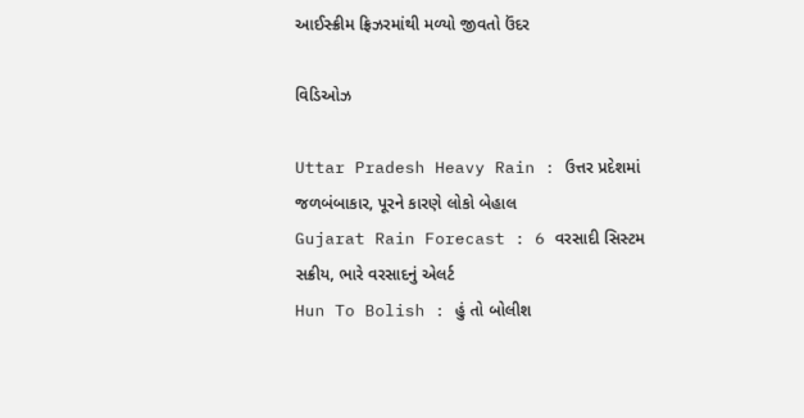આઈસ્ક્રીમ ફ્રિઝરમાંથી મળ્યો જીવતો ઉંદર

વિડિઓઝ

Uttar Pradesh Heavy Rain : ઉત્તર પ્રદેશમાં જળબંબાકાર, પૂરને કારણે લોકો બેહાલ
Gujarat Rain Forecast : 6 વરસાદી સિસ્ટમ સક્રીય, ભારે વરસાદનું એલર્ટ
Hun To Bolish : હું તો બોલીશ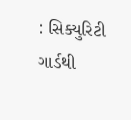: સિક્યુરિટી ગાર્ડથી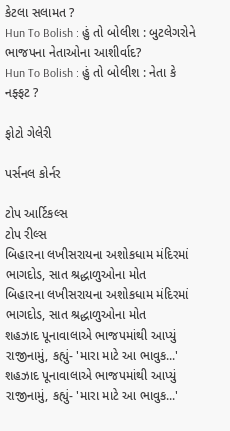કેટલા સલામત ?
Hun To Bolish : હું તો બોલીશ : બુટલેગરોને ભાજપના નેતાઓના આશીર્વાદ?
Hun To Bolish : હું તો બોલીશ : નેતા કે નફ્ફટ ?

ફોટો ગેલેરી

પર્સનલ કોર્નર

ટોપ આર્ટિકલ્સ
ટોપ રીલ્સ
બિહારના લખીસરાયના અશોકધામ મંદિરમાં ભાગદોડ, સાત શ્રદ્ધાળુઓના મોત
બિહારના લખીસરાયના અશોકધામ મંદિરમાં ભાગદોડ, સાત શ્રદ્ધાળુઓના મોત
શહઝાદ પૂનાવાલાએ ભાજપમાંથી આપ્યું રાજીનામું, કહ્યું- 'મારા માટે આ ભાવુક...'
શહઝાદ પૂનાવાલાએ ભાજપમાંથી આપ્યું રાજીનામું, કહ્યું- 'મારા માટે આ ભાવુક...'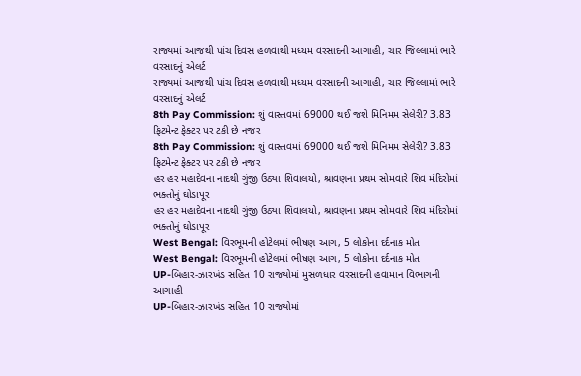રાજ્યમાં આજથી પાંચ દિવસ હળવાથી મધ્યમ વરસાદની આગાહી, ચાર જિલ્લામાં ભારે વરસાદનું એલર્ટ
રાજ્યમાં આજથી પાંચ દિવસ હળવાથી મધ્યમ વરસાદની આગાહી, ચાર જિલ્લામાં ભારે વરસાદનું એલર્ટ
8th Pay Commission: શું વાસ્તવમાં 69000 થઈ જશે મિનિમમ સેલેરી? 3.83 ફિટમેન્ટ ફેક્ટર પર ટકી છે નજર
8th Pay Commission: શું વાસ્તવમાં 69000 થઈ જશે મિનિમમ સેલેરી? 3.83 ફિટમેન્ટ ફેક્ટર પર ટકી છે નજર
હર હર મહાદેવના નાદથી ગુંજી ઉઠ્યા શિવાલયો, શ્રાવણના પ્રથમ સોમવારે શિવ મંદિરોમાં ભક્તોનું ઘોડાપૂર
હર હર મહાદેવના નાદથી ગુંજી ઉઠ્યા શિવાલયો, શ્રાવણના પ્રથમ સોમવારે શિવ મંદિરોમાં ભક્તોનું ઘોડાપૂર
West Bengal: વિરભૂમની હોટેલમાં ભીષણ આગ, 5 લોકોના દર્દનાક મોત
West Bengal: વિરભૂમની હોટેલમાં ભીષણ આગ, 5 લોકોના દર્દનાક મોત
UP-બિહાર-ઝારખંડ સહિત 10 રાજ્યોમાં મુસળધાર વરસાદની હવામાન વિભાગની આગાહી
UP-બિહાર-ઝારખંડ સહિત 10 રાજ્યોમાં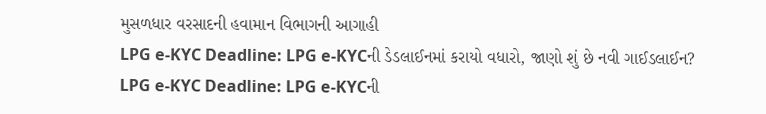મુસળધાર વરસાદની હવામાન વિભાગની આગાહી
LPG e-KYC Deadline: LPG e-KYCની ડેડલાઈનમાં કરાયો વધારો, જાણો શું છે નવી ગાઈડલાઈન?
LPG e-KYC Deadline: LPG e-KYCની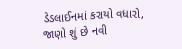ડેડલાઈનમાં કરાયો વધારો, જાણો શું છે નવી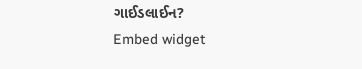ગાઈડલાઈન?
Embed widget